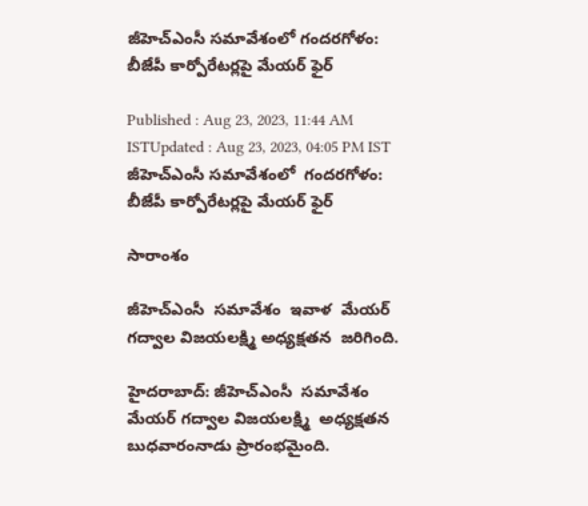జీహెచ్ఎంసీ సమావేశంలో గందరగోళం: బీజేపీ కార్పోరేటర్లపై మేయర్ ఫైర్

Published : Aug 23, 2023, 11:44 AM ISTUpdated : Aug 23, 2023, 04:05 PM IST
జీహెచ్ఎంసీ సమావేశంలో  గందరగోళం: బీజేపీ కార్పోరేటర్లపై మేయర్ ఫైర్

సారాంశం

జీహెచ్ఎంసీ  సమావేశం  ఇవాళ  మేయర్ గద్వాల విజయలక్ష్మి అధ్యక్షతన  జరిగింది.

హైదరాబాద్: జీహెచ్ఎంసీ  సమావేశం  మేయర్ గద్వాల విజయలక్ష్మి  అధ్యక్షతన  బుధవారంనాడు ప్రారంభమైంది.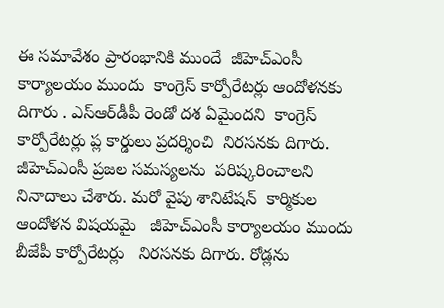ఈ సమావేశం ప్రారంభానికి ముందే  జీహెచ్ఎంసీ కార్యాలయం ముందు  కాంగ్రెస్ కార్పోరేటర్లు ఆందోళనకు దిగారు . ఎస్ఆర్‌డీపీ రెండో దశ ఏమైందని  కాంగ్రెస్ కార్పోరేటర్లు ప్ల కార్డులు ప్రదర్శించి  నిరసనకు దిగారు. జీహెచ్ఎంసీ ప్రజల సమస్యలను  పరిష్కరించాలని నినాదాలు చేశారు. మరో వైపు శానిటేషన్  కార్మికుల ఆందోళన విషయమై   జీహెచ్ఎంసీ కార్యాలయం ముందు  బీజేపీ కార్పోరేటర్లు   నిరసనకు దిగారు. రోడ్లను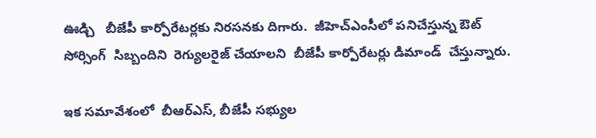ఊడ్చి   బీజేపీ కార్పోరేటర్లకు నిరసనకు దిగారు.  జీహెచ్ఎంసీలో పనిచేస్తున్న ఔట్ సోర్సింగ్  సిబ్బందిని  రెగ్యులరైజ్ చేయాలని  బీజేపీ కార్పోరేటర్లు డిమాండ్  చేస్తున్నారు.

ఇక సమావేశంలో  బీఆర్ఎస్, బీజేపీ సభ్యుల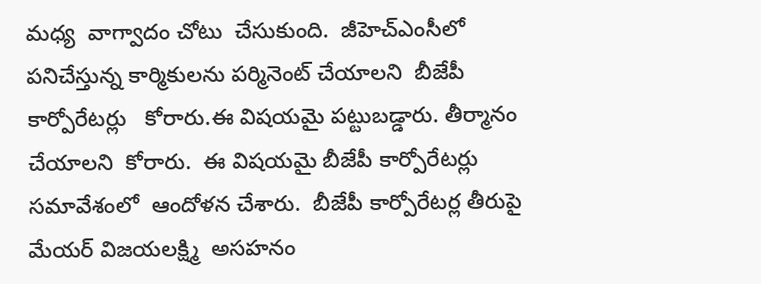మధ్య  వాగ్వాదం చోటు  చేసుకుంది.  జీహెచ్ఎంసీలో పనిచేస్తున్న కార్మికులను పర్మినెంట్ చేయాలని  బీజేపీ కార్పోరేటర్లు   కోరారు.ఈ విషయమై పట్టుబడ్డారు. తీర్మానం చేయాలని  కోరారు.  ఈ విషయమై బీజేపీ కార్పోరేటర్లు సమావేశంలో  ఆందోళన చేశారు.  బీజేపీ కార్పోరేటర్ల తీరుపై మేయర్ విజయలక్ష్మి  అసహనం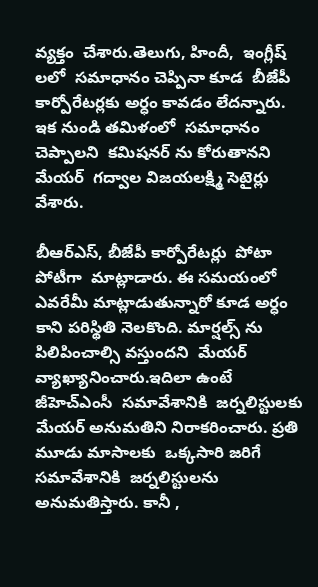వ్యక్తం  చేశారు.తెలుగు, హిందీ,  ఇంగ్లీష్ లలో  సమాధానం చెప్పినా కూడ  బీజేపీ కార్పోరేటర్లకు అర్ధం కావడం లేదన్నారు. ఇక నుండి తమిళంలో  సమాధానం చెప్పాలని  కమిషనర్ ను కోరుతానని  మేయర్  గద్వాల విజయలక్ష్మి సెటైర్లు వేశారు.

బీఆర్ఎస్, బీజేపీ కార్పోరేటర్లు  పోటా పోటీగా  మాట్లాడారు. ఈ సమయంలో ఎవరేమీ మాట్లాడుతున్నారో కూడ అర్ధం కాని పరిస్థితి నెలకొంది. మార్షల్స్ ను  పిలిపించాల్సి వస్తుందని  మేయర్ వ్యాఖ్యానించారు.ఇదిలా ఉంటే జీహెచ్ఎంసీ  సమావేశానికి  జర్నలిస్టులకు  మేయర్ అనుమతిని నిరాకరించారు. ప్రతి మూడు మాసాలకు  ఒక్కసారి జరిగే సమావేశానికి  జర్నలిస్టులను అనుమతిస్తారు. కానీ ,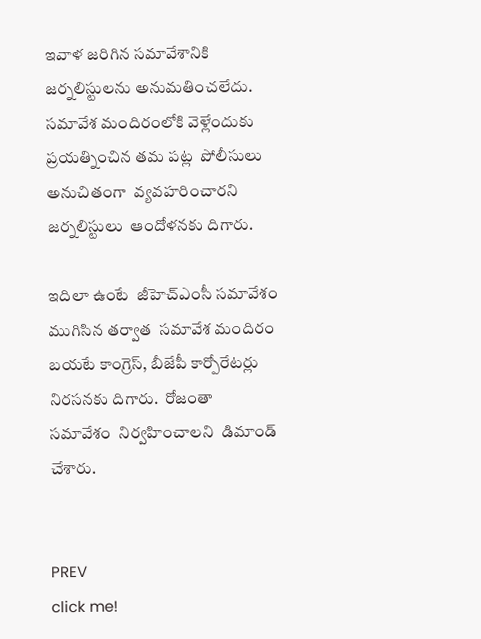ఇవాళ జరిగిన సమావేశానికి జర్నలిస్టులను అనుమతించలేదు.   సమావేశ మందిరంలోకి వెళ్లేందుకు  ప్రయత్నించిన తమ పట్ల  పోలీసులు అనుచితంగా  వ్యవహరించారని  జర్నలిస్టులు  ఆందోళనకు దిగారు.

ఇదిలా ఉంటే  జీహెచ్ఎంసీ సమావేశం  ముగిసిన తర్వాత  సమావేశ మందిరం బయటే కాంగ్రెస్, బీజేపీ కార్పోరేటర్లు  నిరసనకు దిగారు.  రోజంతా  సమావేశం  నిర్వహించాలని  డిమాండ్ చేశారు.


PREV
click me!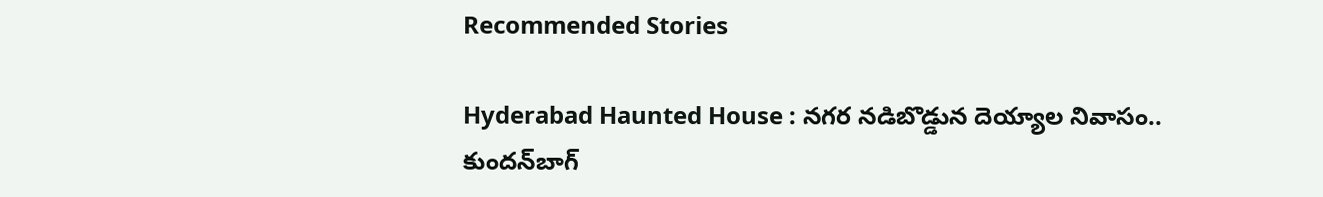Recommended Stories

Hyderabad Haunted House : నగర నడిబొడ్డున దెయ్యాల నివాసం.. కుందన్‌బాగ్‌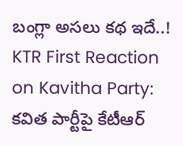బంగ్లా అసలు కథ ఇదే..!
KTR First Reaction on Kavitha Party: కవిత పార్టీపై కేటీఆర్‌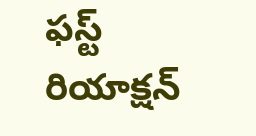ఫస్ట్‌ రియాక్షన్‌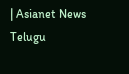| Asianet News Telugu